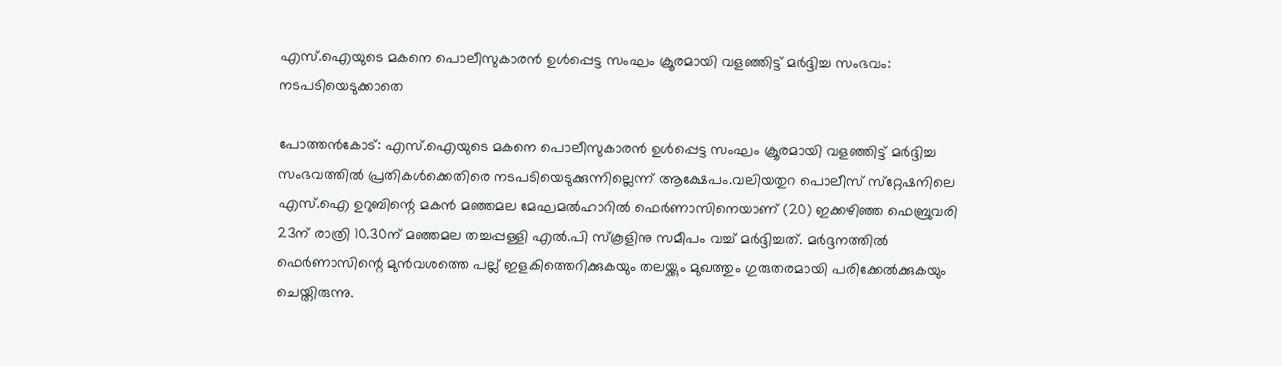എസ്.ഐയുടെ മകനെ പൊലീസുകാരൻ ഉള്‍പ്പെട്ട സംഘം ക്രൂരമായി വളഞ്ഞിട്ട് മർദ്ദിച്ച സംഭവം: നടപടിയെടുക്കാതെ

പോത്തൻകോട്: എസ്.ഐയുടെ മകനെ പൊലീസുകാരൻ ഉള്‍പ്പെട്ട സംഘം ക്രൂരമായി വളഞ്ഞിട്ട് മർദ്ദിച്ച സംഭവത്തില്‍ പ്രതികള്‍ക്കെതിരെ നടപടിയെടുക്കുന്നില്ലെന്ന് ആക്ഷേപം.വലിയതുറ പൊലീസ് സ്‌റ്റേഷനിലെ എസ്.ഐ ഉറുബിന്റെ മകൻ മഞ്ഞമല മേഘമല്‍ഹാറില്‍ ഫെർണാസിനെയാണ് (20) ഇക്കഴിഞ്ഞ ഫെബ്രുവരി 23ന് രാത്രി 10.30ന് മഞ്ഞമല തച്ചപ്പള്ളി എല്‍.പി സ്കൂളിനു സമീപം വച്ച്‌ മർദ്ദിച്ചത്. മർദ്ദനത്തില്‍ ഫെർണാസിന്റെ മുൻവശത്തെ പല്ല് ഇളകിത്തെറിക്കുകയും തലയ്ക്കും മുഖത്തും ഗുരുതരമായി പരിക്കേല്‍ക്കുകയും ചെയ്തിരുന്നു.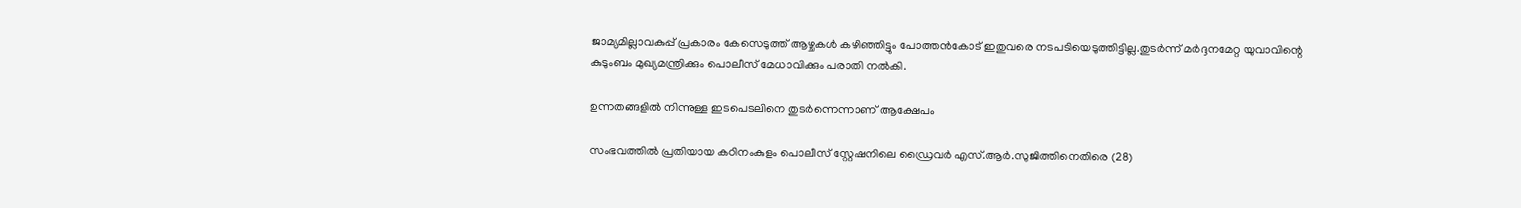ജാമ്യമില്ലാവകുപ്പ് പ്രകാരം കേസെടുത്ത് ആഴ്ചകള്‍ കഴിഞ്ഞിട്ടും പോത്തൻകോട് ഇതുവരെ നടപടിയെടുത്തിട്ടില്ല.തുടർന്ന് മർദ്ദനമേറ്റ യുവാവിന്റെ കുടുംബം മുഖ്യമന്ത്രിക്കും പൊലീസ് മേധാവിക്കും പരാതി നല്‍കി.

ഉന്നതങ്ങളില്‍ നിന്നുള്ള ഇടപെടലിനെ തുടർന്നെന്നാണ് ആക്ഷേപം

സംഭവത്തില്‍ പ്രതിയായ കഠിനംകുളം പൊലീസ് സ്റ്റേഷനിലെ ഡ്രൈവർ എസ്.ആർ.സുജിത്തിനെതിരെ (28)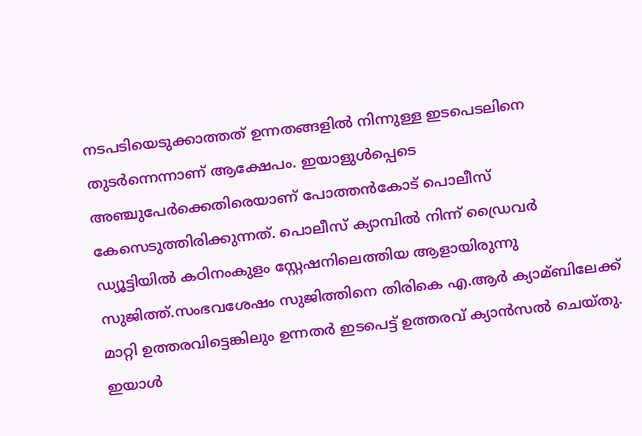നടപടിയെടുക്കാത്തത് ഉന്നതങ്ങളില്‍ നിന്നുള്ള ഇടപെടലിനെ തുടർന്നെന്നാണ് ആക്ഷേപം. ഇയാളുള്‍പ്പെടെ അഞ്ചുപേർക്കെതിരെയാണ് പോത്തൻകോട് പൊലീസ് കേസെടുത്തിരിക്കുന്നത്. പൊലീസ് ക്യാമ്പില്‍ നിന്ന് ഡ്രൈവർ ഡ്യൂട്ടിയില്‍ കഠിനംകുളം സ്റ്റേഷനിലെത്തിയ ആളായിരുന്നു സുജിത്ത്.സംഭവശേഷം സുജിത്തിനെ തിരികെ എ.ആർ ക്യാമ്ബിലേക്ക് മാറ്റി ഉത്തരവിട്ടെങ്കിലും ഉന്നതർ ഇടപെട്ട് ഉത്തരവ് ക്യാൻസല്‍ ചെയ്തു. ഇയാള്‍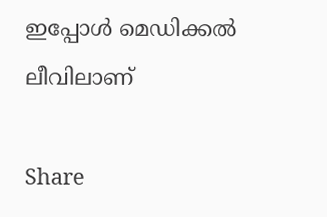ഇപ്പോള്‍ മെഡിക്കല്‍ ലീവിലാണ്

Share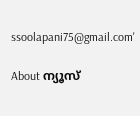ssoolapani75@gmail.com'

About ന്യൂസ്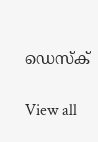ഡെസ്ക്

View all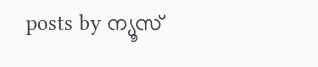posts by ന്യൂസ്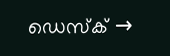ഡെസ്ക് →